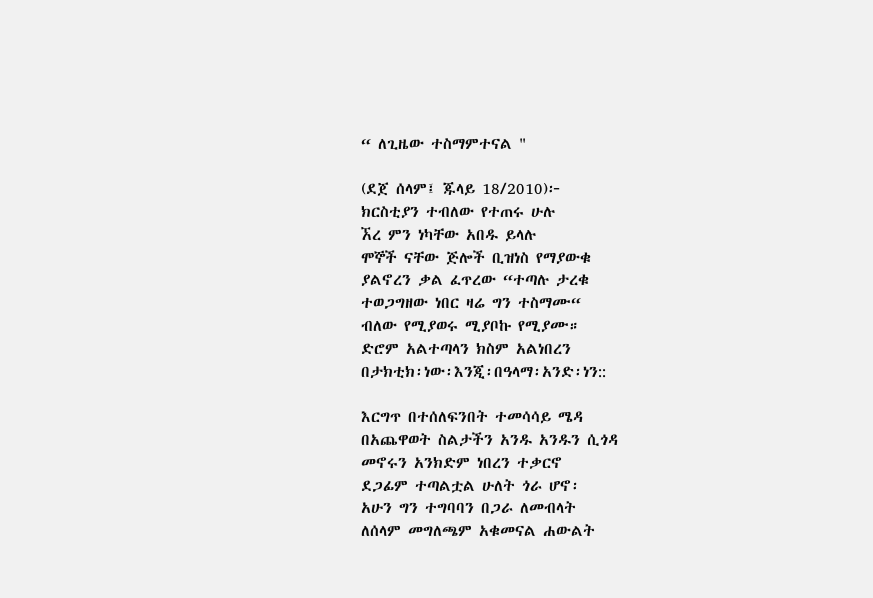“ ለጊዜው ተስማምተናል "

(ደጀ ሰላም፤ ጁላይ 18/2010)፦
ክርስቲያን ተብለው የተጠሩ ሁሉ
ኧረ ምን ነካቸው አበዱ ይላሉ
ሞኞች ናቸው ጅሎች ቢዝነስ የማያውቁ
ያልኖረን ቃል ፈጥረው “ተጣሉ ታረቁ
ተወጋግዘው ነበር ዛሬ ግን ተስማሙ“
ብለው የሚያወሩ ሚያቦኩ የሚያሙ።
ድሮም አልተጣላን ክስም አልነበረን
በታክቲክ፡ነው፡እንጂ፡በዓላማ፡አንድ፡ነን::

እርግጥ በተሰለፍንበት ተመሳሳይ ሜዳ
በአጨዋወት ስልታችን አንዱ አንዱን ሲጎዳ
መኖሩን አንክድም ነበረን ተቃርኖ
ደጋፊም ተጣልቷል ሁለት ጎራ ሆኖ፡
አሁን ግን ተግባባን በጋራ ለመብላት
ለሰላም መግለጫም አቁመናል ሐውልት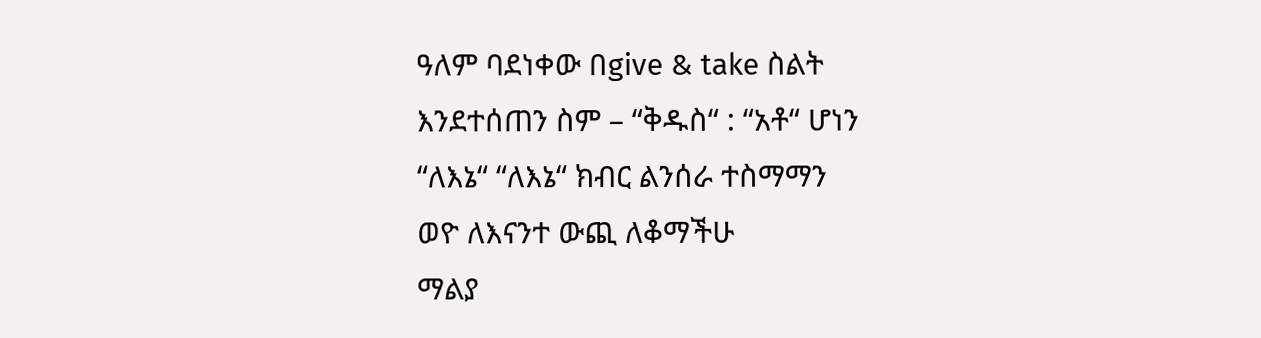ዓለም ባደነቀው በgive & take ስልት
እንደተሰጠን ስም – “ቅዱስ“ : “አቶ“ ሆነን
“ለእኔ“ “ለእኔ“ ክብር ልንሰራ ተስማማን
ወዮ ለእናንተ ውጪ ለቆማችሁ
ማልያ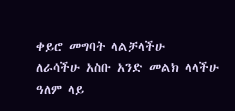ቀይሮ መግባት ላልቻላችሁ
ለራሳችሁ አስቡ አንድ መልክ ላላችሁ
ዓለም ላይ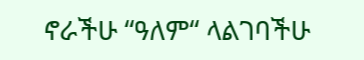ኖራችሁ “ዓለም“ ላልገባችሁ